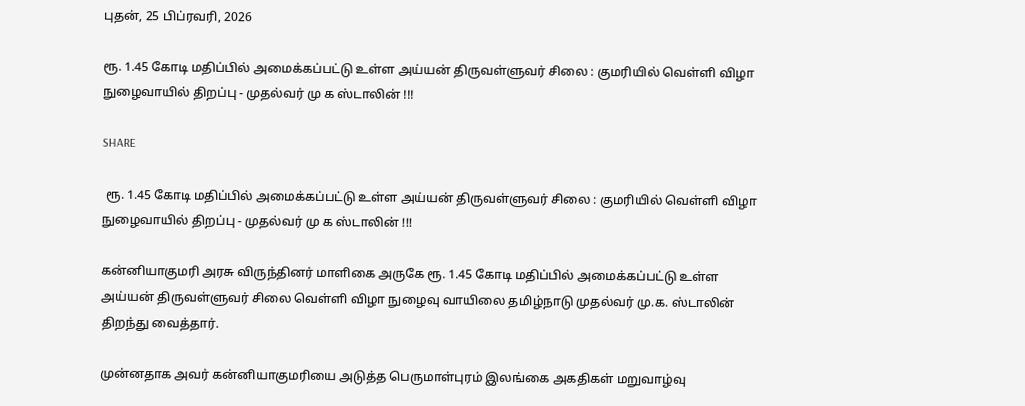புதன், 25 பிப்ரவரி, 2026

ரூ. 1.45 கோடி மதிப்பில் அமைக்கப்பட்டு உள்ள அய்யன் திருவள்ளுவர் சிலை : குமரியில் வெள்ளி விழா நுழைவாயில் திறப்பு - முதல்வர் மு க ஸ்டாலின் !!!

SHARE

 ரூ. 1.45 கோடி மதிப்பில் அமைக்கப்பட்டு உள்ள அய்யன் திருவள்ளுவர் சிலை : குமரியில் வெள்ளி விழா நுழைவாயில் திறப்பு - முதல்வர் மு க ஸ்டாலின் !!!

கன்னியாகுமரி அரசு விருந்தினர் மாளிகை அருகே ரூ. 1.45 கோடி மதிப்பில் அமைக்கப்பட்டு உள்ள அய்யன் திருவள்ளுவர் சிலை வெள்ளி விழா நுழைவு வாயிலை தமிழ்நாடு முதல்வர் மு.க. ஸ்டாலின் திறந்து வைத்தார்.

முன்னதாக அவர் கன்னியாகுமரியை அடுத்த பெருமாள்புரம் இலங்கை அகதிகள் மறுவாழ்வு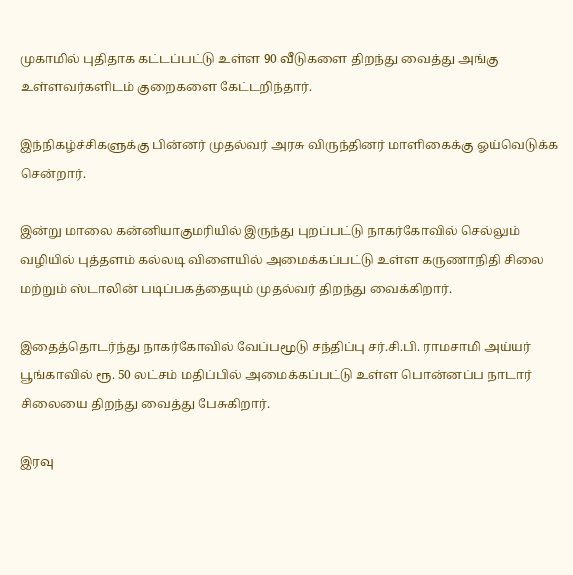முகாமில் புதிதாக கட்டப்பட்டு உள்ள 90 வீடுகளை திறந்து வைத்து அங்கு உள்ளவர்களிடம் குறைகளை கேட்டறிந்தார்.

இந்நிகழ்ச்சிகளுக்கு பின்னர் முதல்வர் அரசு விருந்தினர் மாளிகைக்கு ஓய்வெடுக்க சென்றார்.

இன்று மாலை கன்னியாகுமரியில் இருந்து புறப்பட்டு நாகர்கோவில் செல்லும் வழியில் புத்தளம் கல்லடி விளையில் அமைக்கப்பட்டு உள்ள கருணாநிதி சிலை மற்றும் ஸ்டாலின் படிப்பகத்தையும் முதல்வர் திறந்து வைக்கிறார்.

இதைத்தொடர்ந்து நாகர்கோவில் வேப்பமூடு சந்திப்பு சர்.சி.பி. ராமசாமி அய்யர் பூங்காவில் ரூ. 50 லட்சம் மதிப்பில் அமைக்கப்பட்டு உள்ள பொன்னப்ப நாடார் சிலையை திறந்து வைத்து பேசுகிறார்.

இரவு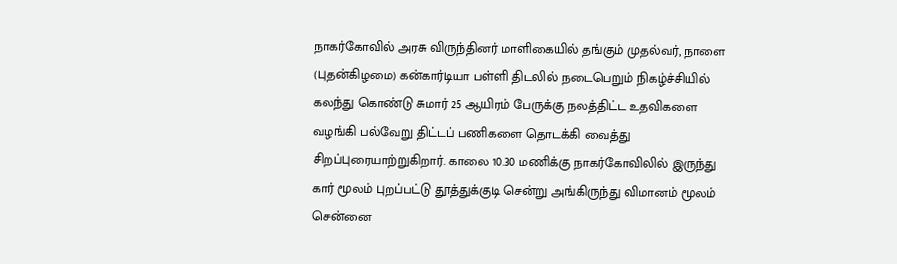நாகர்கோவில் அரசு விருந்தினர் மாளிகையில் தங்கும் முதல்வர், நாளை (புதன்கிழமை) கன்கார்டியா பள்ளி திடலில் நடைபெறும் நிகழ்ச்சியில் கலந்து கொண்டு சுமார் 25 ஆயிரம் பேருக்கு நலத்திட்ட உதவிகளை வழங்கி பல்வேறு திட்டப் பணிகளை தொடக்கி வைத்து சிறப்புரையாற்றுகிறார். காலை 10.30 மணிக்கு நாகர்கோவிலில் இருந்து கார் மூலம் புறப்பட்டு தூத்துக்குடி சென்று அங்கிருந்து விமானம் மூலம் சென்னை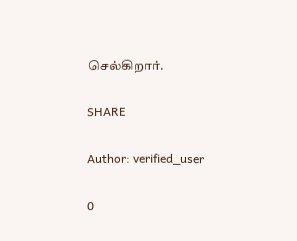செல்கிறார்.

SHARE

Author: verified_user

0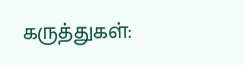கருத்துகள்: